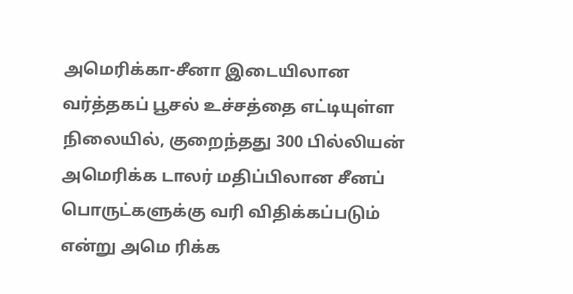அமெரிக்கா-சீனா இடையிலான வர்த்தகப் பூசல் உச்சத்தை எட்டியுள்ள நிலையில், குறைந்தது 300 பில்லியன் அமெரிக்க டாலர் மதிப்பிலான சீனப் பொருட்களுக்கு வரி விதிக்கப்படும் என்று அமெ ரிக்க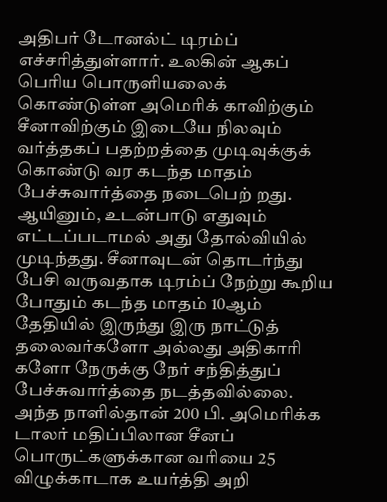அதிபர் டோனல்ட் டிரம்ப் எச்சரித்துள்ளார். உலகின் ஆகப் பெரிய பொருளியலைக் கொண்டுள்ள அமெரிக் காவிற்கும் சீனாவிற்கும் இடையே நிலவும் வர்த்தகப் பதற்றத்தை முடிவுக்குக் கொண்டு வர கடந்த மாதம் பேச்சுவார்த்தை நடைபெற் றது. ஆயினும், உடன்பாடு எதுவும் எட்டப்படாமல் அது தோல்வியில் முடிந்தது. சீனாவுடன் தொடர்ந்து பேசி வருவதாக டிரம்ப் நேற்று கூறிய போதும் கடந்த மாதம் 10ஆம் தேதியில் இருந்து இரு நாட்டுத் தலைவர்களோ அல்லது அதிகாரி களோ நேருக்கு நேர் சந்தித்துப் பேச்சுவார்த்தை நடத்தவில்லை. அந்த நாளில்தான் 200 பி. அமெரிக்க டாலர் மதிப்பிலான சீனப் பொருட்களுக்கான வரியை 25 விழுக்காடாக உயர்த்தி அறி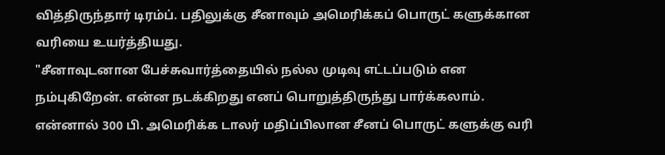வித்திருந்தார் டிரம்ப். பதிலுக்கு சீனாவும் அமெரிக்கப் பொருட் களுக்கான வரியை உயர்த்தியது.
"சீனாவுடனான பேச்சுவார்த்தையில் நல்ல முடிவு எட்டப்படும் என நம்புகிறேன். என்ன நடக்கிறது எனப் பொறுத்திருந்து பார்க்கலாம். என்னால் 300 பி. அமெரிக்க டாலர் மதிப்பிலான சீனப் பொருட் களுக்கு வரி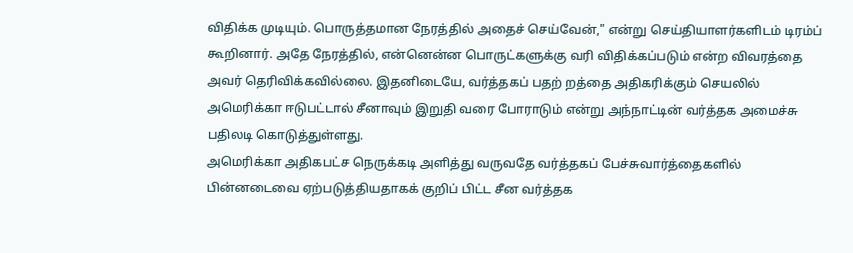விதிக்க முடியும். பொருத்தமான நேரத்தில் அதைச் செய்வேன்," என்று செய்தியாளர்களிடம் டிரம்ப் கூறினார். அதே நேரத்தில், என்னென்ன பொருட்களுக்கு வரி விதிக்கப்படும் என்ற விவரத்தை அவர் தெரிவிக்கவில்லை. இதனிடையே, வர்த்தகப் பதற் றத்தை அதிகரிக்கும் செயலில் அமெரிக்கா ஈடுபட்டால் சீனாவும் இறுதி வரை போராடும் என்று அந்நாட்டின் வர்த்தக அமைச்சு பதிலடி கொடுத்துள்ளது.
அமெரிக்கா அதிகபட்ச நெருக்கடி அளித்து வருவதே வர்த்தகப் பேச்சுவார்த்தைகளில் பின்னடைவை ஏற்படுத்தியதாகக் குறிப் பிட்ட சீன வர்த்தக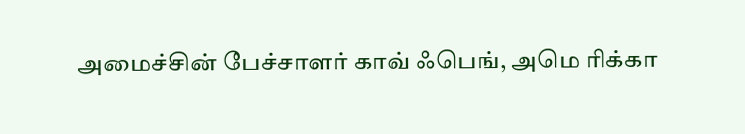அமைச்சின் பேச்சாளர் காவ் ஃபெங், அமெ ரிக்கா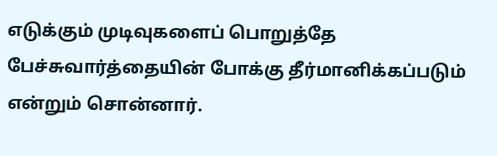எடுக்கும் முடிவுகளைப் பொறுத்தே பேச்சுவார்த்தையின் போக்கு தீர்மானிக்கப்படும் என்றும் சொன்னார்.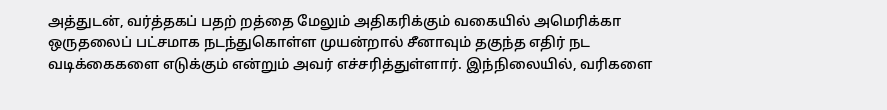அத்துடன், வர்த்தகப் பதற் றத்தை மேலும் அதிகரிக்கும் வகையில் அமெரிக்கா ஒருதலைப் பட்சமாக நடந்துகொள்ள முயன்றால் சீனாவும் தகுந்த எதிர் நட வடிக்கைகளை எடுக்கும் என்றும் அவர் எச்சரித்துள்ளார். இந்நிலையில், வரிகளை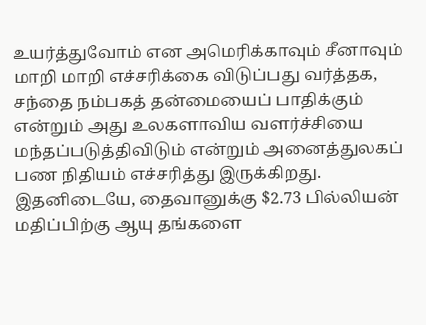உயர்த்துவோம் என அமெரிக்காவும் சீனாவும் மாறி மாறி எச்சரிக்கை விடுப்பது வர்த்தக, சந்தை நம்பகத் தன்மையைப் பாதிக்கும் என்றும் அது உலகளாவிய வளர்ச்சியை மந்தப்படுத்திவிடும் என்றும் அனைத்துலகப் பண நிதியம் எச்சரித்து இருக்கிறது.
இதனிடையே, தைவானுக்கு $2.73 பில்லியன் மதிப்பிற்கு ஆயு தங்களை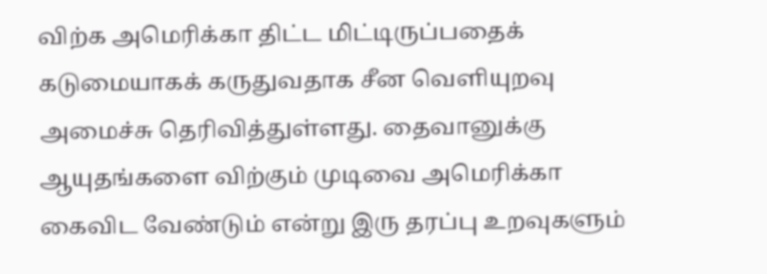விற்க அமெரிக்கா திட்ட மிட்டிருப்பதைக் கடுமையாகக் கருதுவதாக சீன வெளியுறவு அமைச்சு தெரிவித்துள்ளது. தைவானுக்கு ஆயுதங்களை விற்கும் முடிவை அமெரிக்கா கைவிட வேண்டும் என்று இரு தரப்பு உறவுகளும்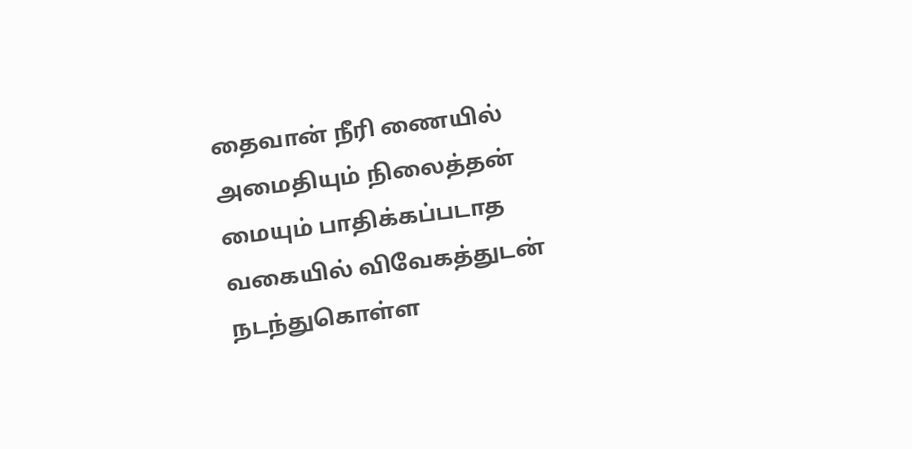தைவான் நீரி ணையில் அமைதியும் நிலைத்தன் மையும் பாதிக்கப்படாத வகையில் விவேகத்துடன் நடந்துகொள்ள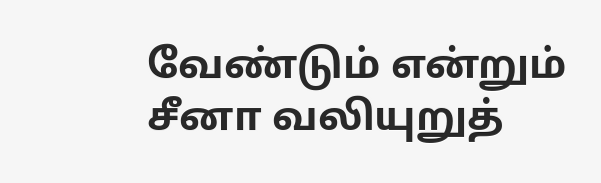வேண்டும் என்றும் சீனா வலியுறுத்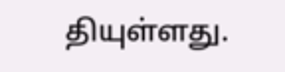தியுள்ளது.